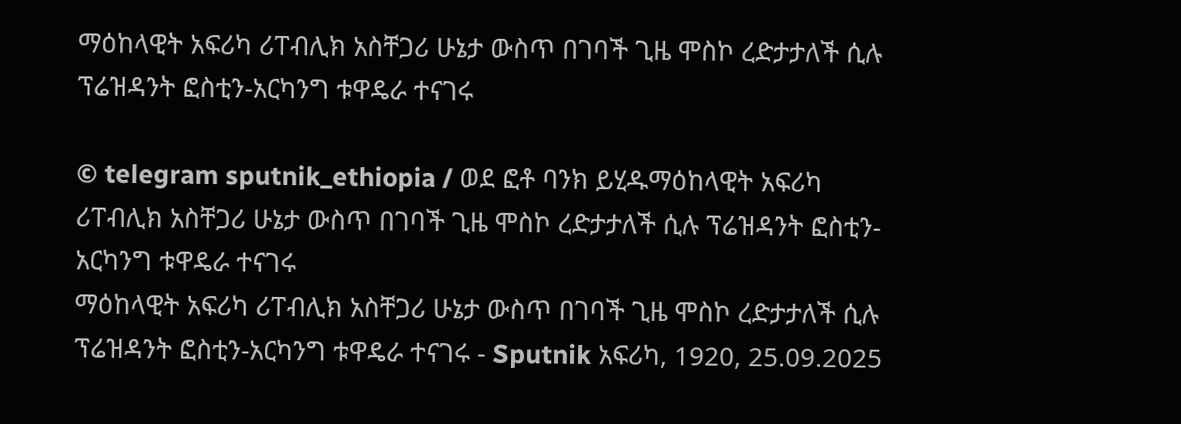ማዕከላዊት አፍሪካ ሪፐብሊክ አስቸጋሪ ሁኔታ ውስጥ በገባች ጊዜ ሞስኮ ረድታታለች ሲሉ ፕሬዝዳንት ፎስቲን-አርካንግ ቱዋዴራ ተናገሩ

© telegram sputnik_ethiopia / ወደ ፎቶ ባንክ ይሂዱማዕከላዊት አፍሪካ ሪፐብሊክ አስቸጋሪ ሁኔታ ውስጥ በገባች ጊዜ ሞስኮ ረድታታለች ሲሉ ፕሬዝዳንት ፎስቲን-አርካንግ ቱዋዴራ ተናገሩ
ማዕከላዊት አፍሪካ ሪፐብሊክ አስቸጋሪ ሁኔታ ውስጥ በገባች ጊዜ ሞስኮ ረድታታለች ሲሉ ፕሬዝዳንት ፎስቲን-አርካንግ ቱዋዴራ ተናገሩ - Sputnik አፍሪካ, 1920, 25.09.2025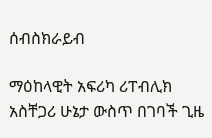ሰብስክራይብ

ማዕከላዊት አፍሪካ ሪፐብሊክ አስቸጋሪ ሁኔታ ውስጥ በገባች ጊዜ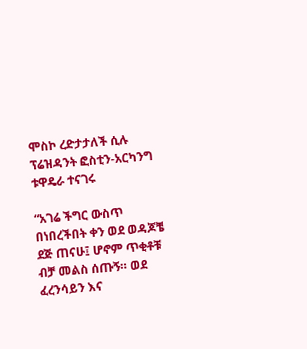ሞስኮ ረድታታለች ሲሉ ፕሬዝዳንት ፎስቲን-አርካንግ ቱዋዴራ ተናገሩ

“አገሬ ችግር ውስጥ በነበረችበት ቀን ወደ ወዳጆቼ ደጅ ጠናሁ፤ ሆኖም ጥቂቶቹ ብቻ መልስ ሰጡኝ። ወደ ፈረንሳይን እና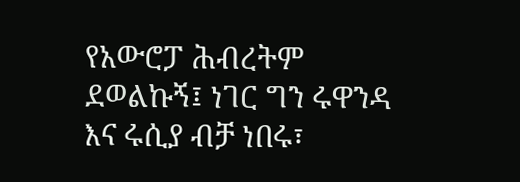የአውሮፓ ሕብረትም ደወልኩኝ፤ ነገር ግን ሩዋንዳ እና ሩሲያ ብቻ ነበሩ፣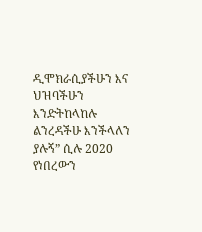ዲሞክራሲያችሁን እና ህዝባችሁን እንድትከላከሉ ልንረዳችሁ እንችላለን ያሉኝ” ሲሉ 2020 የነበረውን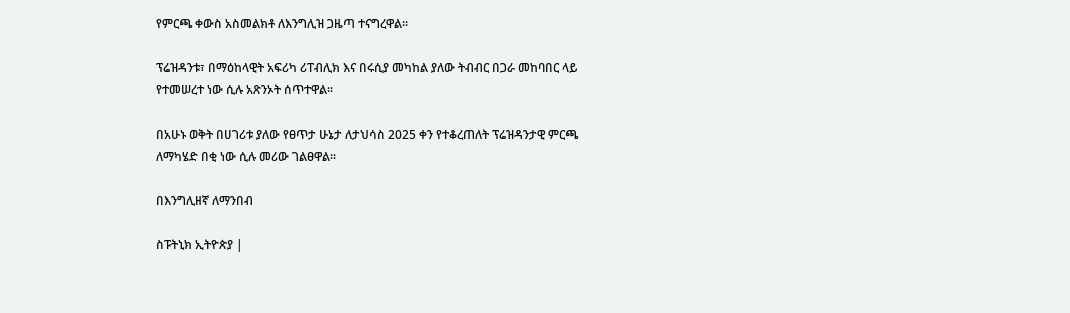የምርጫ ቀውስ አስመልክቶ ለእንግሊዝ ጋዜጣ ተናግረዋል።

ፕሬዝዳንቱ፣ በማዕከላዊት አፍሪካ ሪፐብሊክ እና በሩሲያ መካከል ያለው ትብብር በጋራ መከባበር ላይ የተመሠረተ ነው ሲሉ አጽንኦት ሰጥተዋል።

በአሁኑ ወቅት በሀገሪቱ ያለው የፀጥታ ሁኔታ ለታህሳስ 2025 ቀን የተቆረጠለት ፕሬዝዳንታዊ ምርጫ ለማካሄድ በቂ ነው ሲሉ መሪው ገልፀዋል።

በእንግሊዘኛ ለማንበብ

ስፑትኒክ ኢትዮጵያ |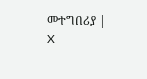መተግበሪያ | X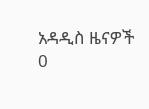አዳዲስ ዜናዎች
0